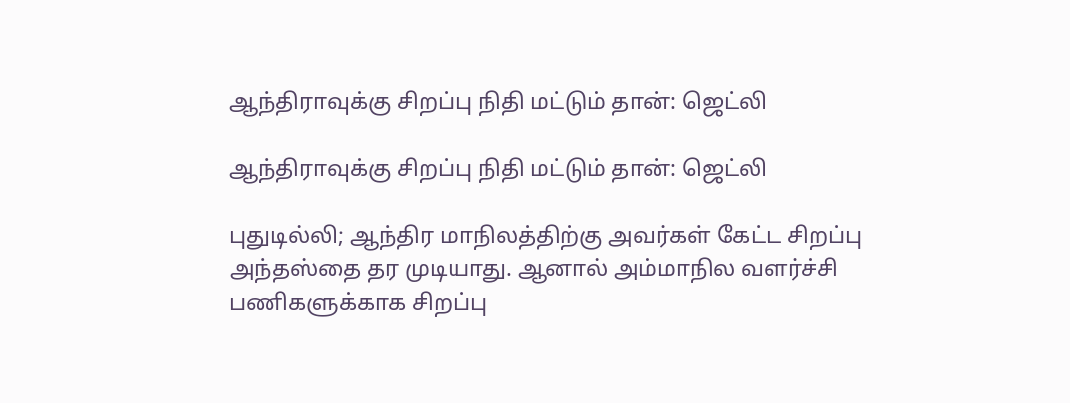ஆந்திராவுக்கு சிறப்பு நிதி மட்டும் தான்: ஜெட்லி

ஆந்திராவுக்கு சிறப்பு நிதி மட்டும் தான்: ஜெட்லி

புதுடில்லி; ஆந்திர மாநிலத்திற்கு அவர்கள் கேட்ட சிறப்பு அந்தஸ்தை தர முடியாது. ஆனால் அம்மாநில வளர்ச்சி பணிகளுக்காக சிறப்பு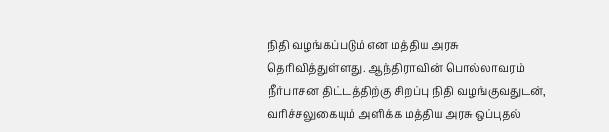நிதி வழங்கப்படும் என மத்திய அரசு தெரிவித்துள்ளது. ஆந்திராவின் பொல்லாவரம் நீர்பாசன திட்டத்திற்கு சிறப்பு நிதி வழங்குவதுடன், வரிச்சலுகையும் அளிக்க மத்திய அரசு ஒப்புதல்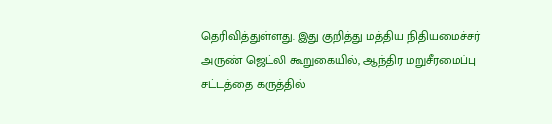தெரிவித்துள்ளது. இது குறித்து மத்திய நிதியமைச்சர் அருண் ஜெட்லி கூறுகையில், ஆந்திர மறுசீரமைப்பு சட்டத்தை கருத்தில்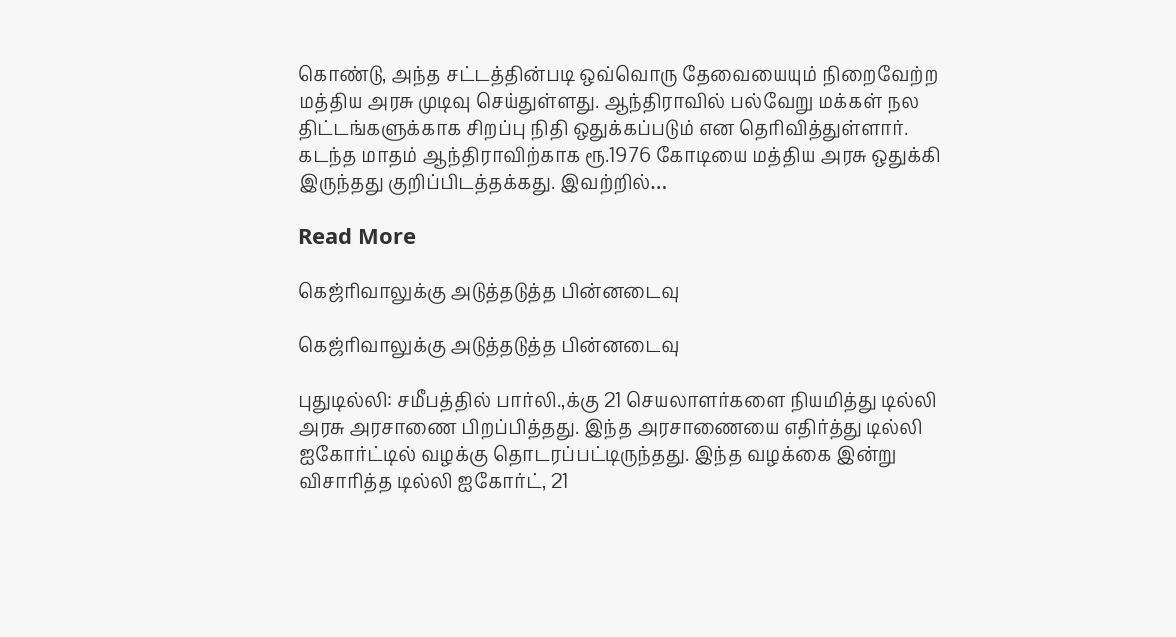கொண்டு, அந்த சட்டத்தின்படி ஒவ்வொரு தேவையையும் நிறைவேற்ற மத்திய அரசு முடிவு செய்துள்ளது. ஆந்திராவில் பல்வேறு மக்கள் நல திட்டங்களுக்காக சிறப்பு நிதி ஒதுக்கப்படும் என தெரிவித்துள்ளார். கடந்த மாதம் ஆந்திராவிற்காக ரூ.1976 கோடியை மத்திய அரசு ஒதுக்கி இருந்தது குறிப்பிடத்தக்கது. இவற்றில்…

Read More

கெஜ்ரிவாலுக்கு அடுத்தடுத்த பின்னடைவு

கெஜ்ரிவாலுக்கு அடுத்தடுத்த பின்னடைவு

புதுடில்லி: சமீபத்தில் பார்லி.,க்கு 21 செயலாளர்களை நியமித்து டில்லி அரசு அரசாணை பிறப்பித்தது. இந்த அரசாணையை எதிர்த்து டில்லி ஐகோர்ட்டில் வழக்கு தொடரப்பட்டிருந்தது. இந்த வழக்கை இன்று விசாரித்த டில்லி ஐகோர்ட், 21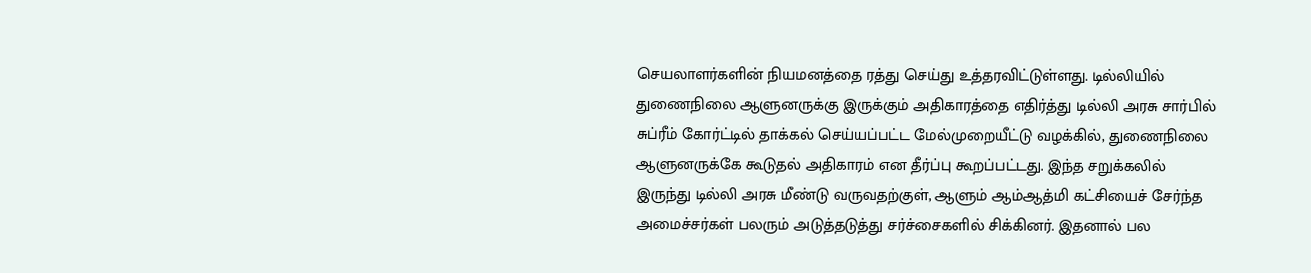செயலாளர்களின் நியமனத்தை ரத்து செய்து உத்தரவிட்டுள்ளது. டில்லியில் துணைநிலை ஆளுனருக்கு இருக்கும் அதிகாரத்தை எதிர்த்து டில்லி அரசு சார்பில் சுப்ரீம் கோர்ட்டில் தாக்கல் செய்யப்பட்ட மேல்முறையீட்டு வழக்கில், துணைநிலை ஆளுனருக்கே கூடுதல் அதிகாரம் என தீர்ப்பு கூறப்பட்டது. இந்த சறுக்கலில் இருந்து டில்லி அரசு மீண்டு வருவதற்குள், ஆளும் ஆம்ஆத்மி கட்சியைச் சேர்ந்த அமைச்சர்கள் பலரும் அடுத்தடுத்து சர்ச்சைகளில் சிக்கினர். இதனால் பல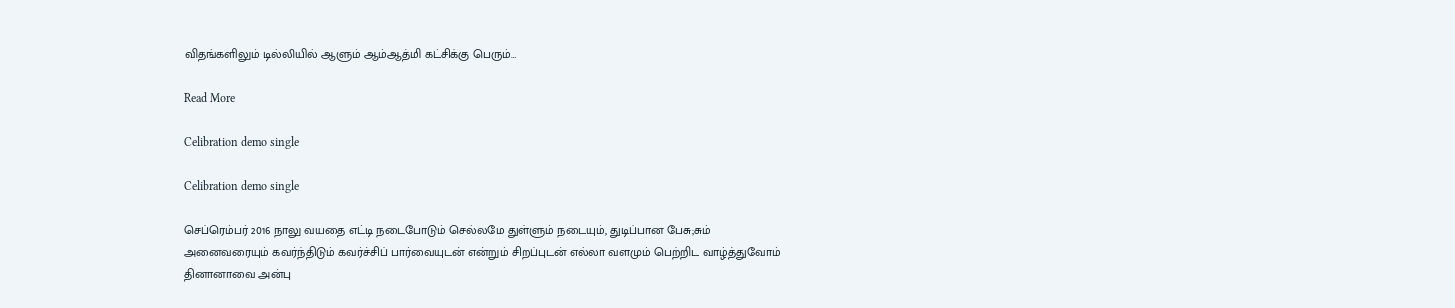விதங்களிலும் டில்லியில் ஆளும் ஆம்ஆத்மி கட்சிக்கு பெரும்…

Read More

Celibration demo single

Celibration demo single

செப்ரெம்பர் 2016 நாலு வயதை எட்டி நடைபோடும் செல்லமே துள்ளும் நடையும், துடிப்பான பேசு;சும் அனைவரையும் கவர்ந்திடும் கவர்ச்சிப் பார்வையுடன் என்றும் சிறப்புடன் எல்லா வளமும் பெற்றிட வாழ்த்துவோம் தினானாவை அன்பு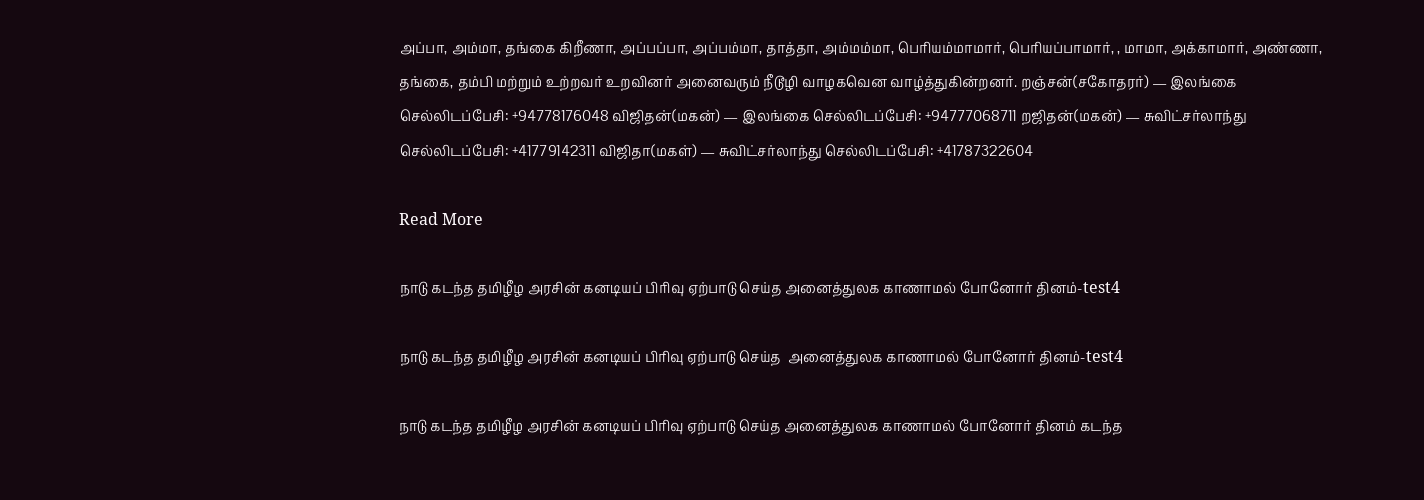அப்பா, அம்மா, தங்கை கிறீணா, அப்பப்பா, அப்பம்மா, தாத்தா, அம்மம்மா, பெரியம்மாமார், பெரியப்பாமார், , மாமா, அக்காமார், அண்ணா, தங்கை, தம்பி மற்றும் உற்றவர் உறவினர் அனைவரும் நீடூழி வாழகவென வாழ்த்துகின்றனர். றஞ்சன்(சகோதரர்) — இலங்கை செல்லிடப்பேசி: +94778176048 விஜிதன்(மகன்) — இலங்கை செல்லிடப்பேசி: +94777068711 றஜிதன்(மகன்) — சுவிட்சர்லாந்து செல்லிடப்பேசி: +41779142311 விஜிதா(மகள்) — சுவிட்சர்லாந்து செல்லிடப்பேசி: +41787322604

Read More

நாடு கடந்த தமிழீழ அரசின் கனடியப் பிரிவு ஏற்பாடு செய்த அனைத்துலக காணாமல் போனோர் தினம்-test4

நாடு கடந்த தமிழீழ அரசின் கனடியப் பிரிவு ஏற்பாடு செய்த  அனைத்துலக காணாமல் போனோர் தினம்-test4

நாடு கடந்த தமிழீழ அரசின் கனடியப் பிரிவு ஏற்பாடு செய்த அனைத்துலக காணாமல் போனோர் தினம் கடந்த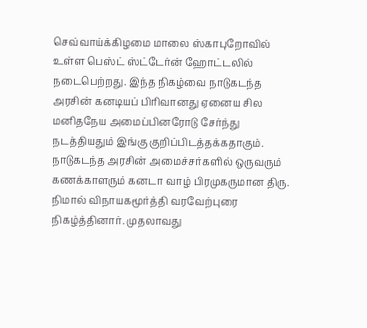செவ்வாய்க்கிழமை மாலை ஸ்காபுறோவில் உள்ள பெஸ்ட் ஸ்ட்டேர்ன் ஹோட்டலில் நடைபெற்றது. இந்த நிகழ்வை நாடுகடந்த அரசின் கனடியப் பிரிவானது ஏனைய சில மனிதநேய அமைப்பினரோடு சேர்ந்து நடத்தியதும் இங்கு குறிப்பிடத்தக்கதாகும். நாடுகடந்த அரசின் அமைச்சர்களில் ஒருவரும் கணக்காளரும் கனடா வாழ் பிரமுகருமான திரு. நிமால் விநாயகமூர்த்தி வரவேற்புரை நிகழ்த்தினார். முதலாவது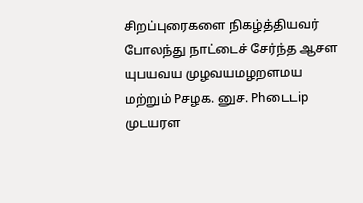சிறப்புரைகளை நிகழ்த்தியவர் போலந்து நாட்டைச் சேர்ந்த ஆசள யுபயவய முழவயமழறளமய மற்றும் Pசழக. னுச. Phடைடip முடயரள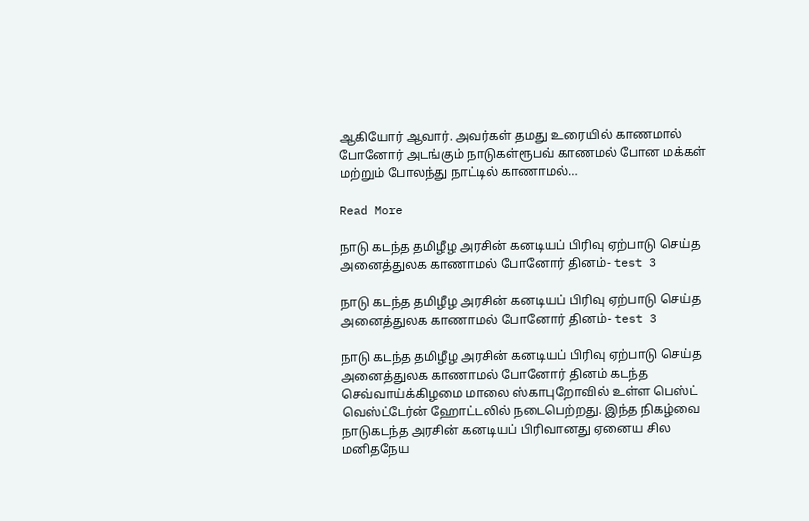ஆகியோர் ஆவார். அவர்கள் தமது உரையில் காணமால் போனோர் அடங்கும் நாடுகள்ரூபவ் காணமல் போன மக்கள் மற்றும் போலந்து நாட்டில் காணாமல்…

Read More

நாடு கடந்த தமிழீழ அரசின் கனடியப் பிரிவு ஏற்பாடு செய்த அனைத்துலக காணாமல் போனோர் தினம்- test 3

நாடு கடந்த தமிழீழ அரசின் கனடியப் பிரிவு ஏற்பாடு செய்த  அனைத்துலக காணாமல் போனோர் தினம்- test 3

நாடு கடந்த தமிழீழ அரசின் கனடியப் பிரிவு ஏற்பாடு செய்த அனைத்துலக காணாமல் போனோர் தினம் கடந்த செவ்வாய்க்கிழமை மாலை ஸ்காபுறோவில் உள்ள பெஸ்ட் வெஸ்ட்டேர்ன் ஹோட்டலில் நடைபெற்றது. இந்த நிகழ்வை நாடுகடந்த அரசின் கனடியப் பிரிவானது ஏனைய சில மனிதநேய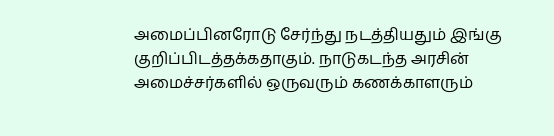அமைப்பினரோடு சேர்ந்து நடத்தியதும் இங்கு குறிப்பிடத்தக்கதாகும். நாடுகடந்த அரசின் அமைச்சர்களில் ஒருவரும் கணக்காளரும்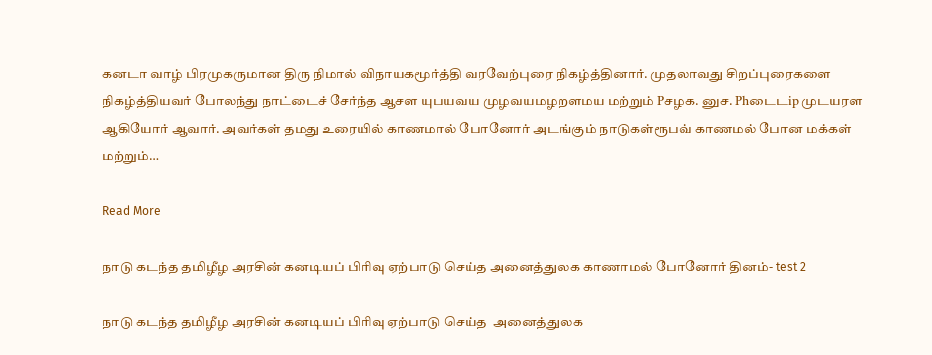கனடா வாழ் பிரமுகருமான திரு நிமால் விநாயகமூர்த்தி வரவேற்புரை நிகழ்த்தினார். முதலாவது சிறப்புரைகளை நிகழ்த்தியவர் போலந்து நாட்டைச் சேர்ந்த ஆசள யுபயவய முழவயமழறளமய மற்றும் Pசழக. னுச. Phடைடip முடயரள ஆகியோர் ஆவார். அவர்கள் தமது உரையில் காணமால் போனோர் அடங்கும் நாடுகள்ரூபவ் காணமல் போன மக்கள் மற்றும்…

Read More

நாடு கடந்த தமிழீழ அரசின் கனடியப் பிரிவு ஏற்பாடு செய்த அனைத்துலக காணாமல் போனோர் தினம்- test 2

நாடு கடந்த தமிழீழ அரசின் கனடியப் பிரிவு ஏற்பாடு செய்த  அனைத்துலக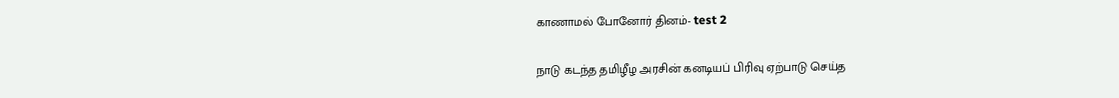காணாமல் போனோர் தினம்- test 2

நாடு கடந்த தமிழீழ அரசின் கனடியப் பிரிவு ஏற்பாடு செய்த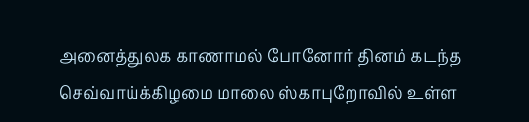அனைத்துலக காணாமல் போனோர் தினம் கடந்த செவ்வாய்க்கிழமை மாலை ஸ்காபுறோவில் உள்ள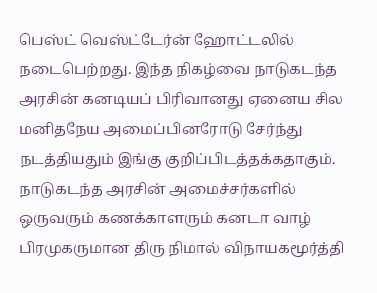பெஸ்ட் வெஸ்ட்டேர்ன் ஹோட்டலில் நடைபெற்றது. இந்த நிகழ்வை நாடுகடந்த அரசின் கனடியப் பிரிவானது ஏனைய சில மனிதநேய அமைப்பினரோடு சேர்ந்து நடத்தியதும் இங்கு குறிப்பிடத்தக்கதாகும். நாடுகடந்த அரசின் அமைச்சர்களில் ஒருவரும் கணக்காளரும் கனடா வாழ் பிரமுகருமான திரு நிமால் விநாயகமூர்த்தி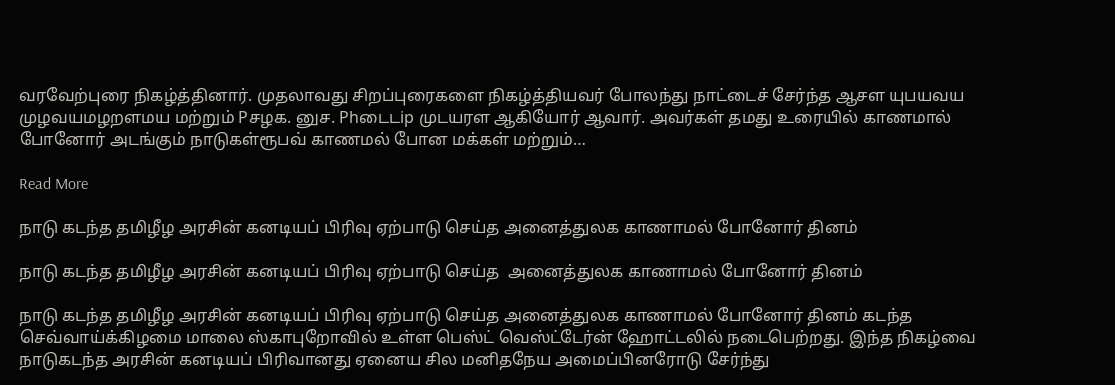வரவேற்புரை நிகழ்த்தினார். முதலாவது சிறப்புரைகளை நிகழ்த்தியவர் போலந்து நாட்டைச் சேர்ந்த ஆசள யுபயவய முழவயமழறளமய மற்றும் Pசழக. னுச. Phடைடip முடயரள ஆகியோர் ஆவார். அவர்கள் தமது உரையில் காணமால் போனோர் அடங்கும் நாடுகள்ரூபவ் காணமல் போன மக்கள் மற்றும்…

Read More

நாடு கடந்த தமிழீழ அரசின் கனடியப் பிரிவு ஏற்பாடு செய்த அனைத்துலக காணாமல் போனோர் தினம்

நாடு கடந்த தமிழீழ அரசின் கனடியப் பிரிவு ஏற்பாடு செய்த  அனைத்துலக காணாமல் போனோர் தினம்

நாடு கடந்த தமிழீழ அரசின் கனடியப் பிரிவு ஏற்பாடு செய்த அனைத்துலக காணாமல் போனோர் தினம் கடந்த செவ்வாய்க்கிழமை மாலை ஸ்காபுறோவில் உள்ள பெஸ்ட் வெஸ்ட்டேர்ன் ஹோட்டலில் நடைபெற்றது. இந்த நிகழ்வை நாடுகடந்த அரசின் கனடியப் பிரிவானது ஏனைய சில மனிதநேய அமைப்பினரோடு சேர்ந்து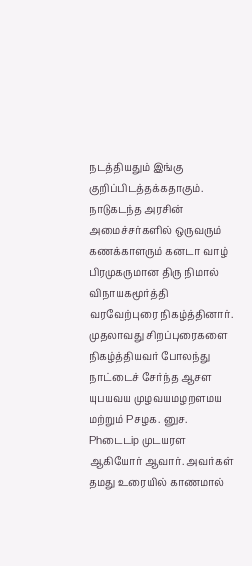நடத்தியதும் இங்கு குறிப்பிடத்தக்கதாகும். நாடுகடந்த அரசின் அமைச்சர்களில் ஒருவரும் கணக்காளரும் கனடா வாழ் பிரமுகருமான திரு நிமால் விநாயகமூர்த்தி வரவேற்புரை நிகழ்த்தினார். முதலாவது சிறப்புரைகளை நிகழ்த்தியவர் போலந்து நாட்டைச் சேர்ந்த ஆசள யுபயவய முழவயமழறளமய மற்றும் Pசழக. னுச. Phடைடip முடயரள ஆகியோர் ஆவார். அவர்கள் தமது உரையில் காணமால்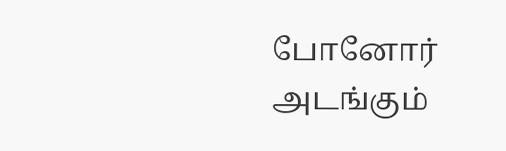போனோர் அடங்கும்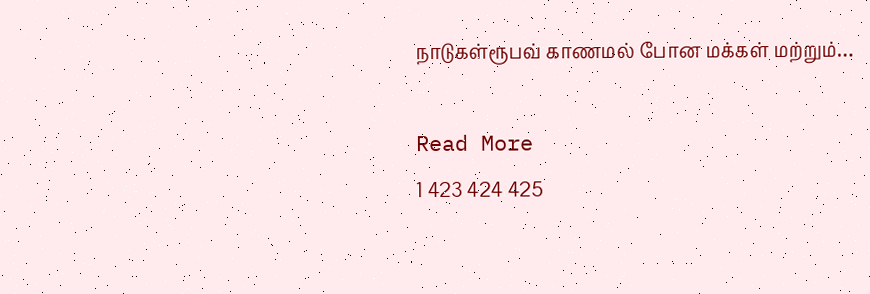நாடுகள்ரூபவ் காணமல் போன மக்கள் மற்றும்…

Read More
1 423 424 425